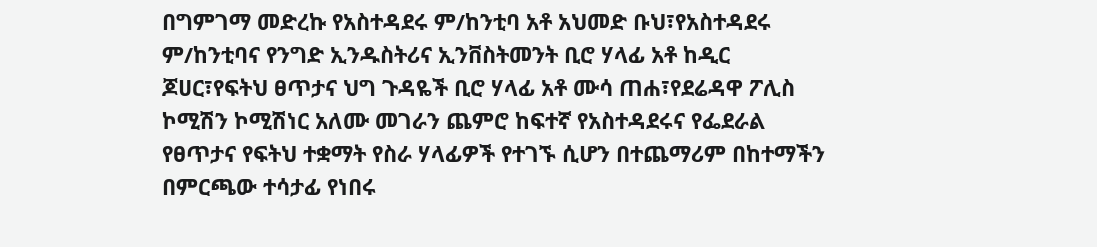በግምገማ መድረኩ የአስተዳደሩ ም/ከንቲባ አቶ አህመድ ቡህ፣የአስተዳደሩ ም/ከንቲባና የንግድ ኢንዱስትሪና ኢንቨስትመንት ቢሮ ሃላፊ አቶ ከዲር ጆሀር፣የፍትህ ፀጥታና ህግ ጉዳዬች ቢሮ ሃላፊ አቶ ሙሳ ጠሐ፣የደሬዳዋ ፖሊስ ኮሚሽን ኮሚሽነር አለሙ መገራን ጨምሮ ከፍተኛ የአስተዳደሩና የፌደራል የፀጥታና የፍትህ ተቋማት የስራ ሃላፊዎች የተገኙ ሲሆን በተጨማሪም በከተማችን በምርጫው ተሳታፊ የነበሩ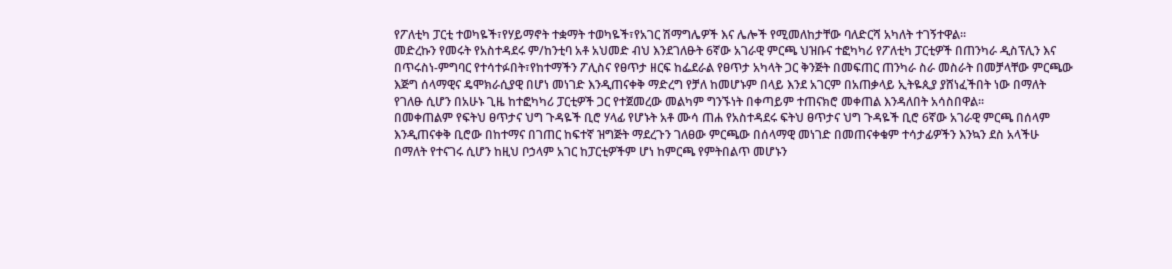የፖለቲካ ፓርቲ ተወካዬች፣የሃይማኖት ተቋማት ተወካዬች፣የአገር ሽማግሌዎች እና ሌሎች የሚመለከታቸው ባለድርሻ አካለት ተገኝተዋል፡፡
መድረኩን የመሩት የአስተዳደሩ ም/ከንቲባ አቶ አህመድ ብህ እንደገለፁት 6ኛው አገራዊ ምርጫ ህዝቡና ተፎካካሪ የፖለቲካ ፓርቲዎች በጠንካራ ዲስፕሊን እና በጥሩስነ-ምግባር የተሳተፉበት፣የከተማችን ፖሊስና የፀጥታ ዘርፍ ከፌደራል የፀጥታ አካላት ጋር ቅንጅት በመፍጠር ጠንካራ ስራ መስራት በመቻላቸው ምርጫው እጅግ ሰላማዊና ዴሞክራሲያዊ በሆነ መነገድ እንዲጠናቀቅ ማድረግ የቻለ ከመሆኑም በላይ እንደ አገርም በአጠቃላይ ኢትዬጲያ ያሸነፈችበት ነው በማለት የገለፁ ሲሆን በአሁኑ ጊዜ ከተፎካካሪ ፓርቲዎች ጋር የተጀመረው መልካም ግንኙነት በቀጣይም ተጠናክሮ መቀጠል እንዳለበት አሳስበዋል፡፡
በመቀጠልም የፍትህ ፀጥታና ህግ ጉዳዬች ቢሮ ሃላፊ የሆኑት አቶ ሙሳ ጠሐ የአስተዳደሩ ፍትህ ፀጥታና ህግ ጉዳዬች ቢሮ 6ኛው አገራዊ ምርጫ በሰላም እንዲጠናቀቅ ቢሮው በከተማና በገጠር ከፍተኛ ዝግጅት ማደረጉን ገለፀው ምርጫው በሰላማዊ መነገድ በመጠናቀቁም ተሳታፊዎችን እንኳን ደስ አላችሁ በማለት የተናገሩ ሲሆን ከዚህ ቦኃላም አገር ከፓርቲዎችም ሆነ ከምርጫ የምትበልጥ መሆኑን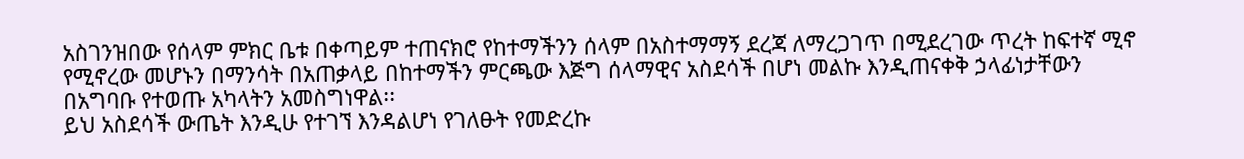አስገንዝበው የሰላም ምክር ቤቱ በቀጣይም ተጠናክሮ የከተማችንን ሰላም በአስተማማኝ ደረጃ ለማረጋገጥ በሚደረገው ጥረት ከፍተኛ ሚኖ የሚኖረው መሆኑን በማንሳት በአጠቃላይ በከተማችን ምርጫው እጅግ ሰላማዊና አስደሳች በሆነ መልኩ እንዲጠናቀቅ ኃላፊነታቸውን በአግባቡ የተወጡ አካላትን አመስግነዋል፡፡
ይህ አስደሳች ውጤት እንዲሁ የተገኘ እንዳልሆነ የገለፁት የመድረኩ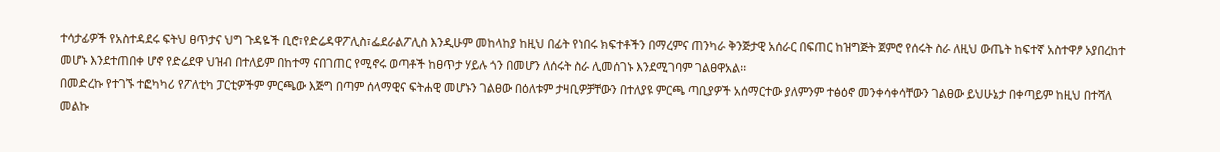ተሳታፊዎች የአስተዳደሩ ፍትህ ፀጥታና ህግ ጉዳዬች ቢሮ፣የድሬዳዋፖሊስ፣ፌደራልፖሊስ እንዲሁም መከላከያ ከዚህ በፊት የነበሩ ክፍተቶችን በማረምና ጠንካራ ቅንጅታዊ አሰራር በፍጠር ከዝግጅት ጀምሮ የሰሩት ስራ ለዚህ ውጤት ከፍተኛ አስተዋፆ ኦያበረከተ መሆኑ እንደተጠበቀ ሆኖ የድሬደዋ ህዝብ በተለይም በከተማ ናበገጠር የሚኖሩ ወጣቶች ከፀጥታ ሃይሉ ጎን በመሆን ለሰሩት ስራ ሊመሰገኑ እንደሚገባም ገልፀዋአል፡፡
በመድረኩ የተገኙ ተፎካካሪ የፖለቲካ ፓርቲዎችም ምርጫው እጅግ በጣም ሰላማዊና ፍትሐዊ መሆኑን ገልፀው በዕለቱም ታዛቢዎቻቸውን በተለያዩ ምርጫ ጣቢያዎች አሰማርተው ያለምንም ተፅዕኖ መንቀሳቀሳቸውን ገልፀው ይህሁኔታ በቀጣይም ከዚህ በተሻለ መልኩ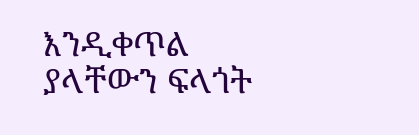እንዲቀጥል ያላቸውን ፍላጎት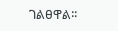ገልፀዋል፡፡